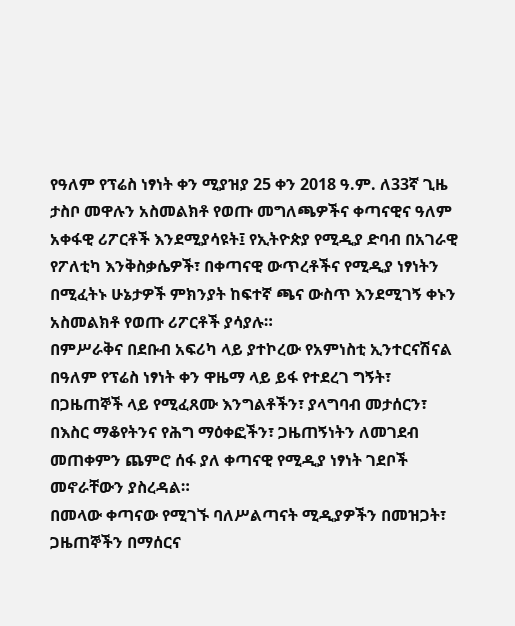የዓለም የፕሬስ ነፃነት ቀን ሚያዝያ 25 ቀን 2018 ዓ.ም. ለ33ኛ ጊዜ ታስቦ መዋሉን አስመልክቶ የወጡ መግለጫዎችና ቀጣናዊና ዓለም አቀፋዊ ሪፖርቶች እንደሚያሳዩት፤ የኢትዮጵያ የሚዲያ ድባብ በአገራዊ የፖለቲካ እንቅስቃሴዎች፣ በቀጣናዊ ውጥረቶችና የሚዲያ ነፃነትን በሚፈትኑ ሁኔታዎች ምክንያት ከፍተኛ ጫና ውስጥ እንደሚገኝ ቀኑን አስመልክቶ የወጡ ሪፖርቶች ያሳያሉ።
በምሥራቅና በደቡብ አፍሪካ ላይ ያተኮረው የአምነስቲ ኢንተርናሽናል በዓለም የፕሬስ ነፃነት ቀን ዋዜማ ላይ ይፋ የተደረገ ግኝት፣ በጋዜጠኞች ላይ የሚፈጸሙ እንግልቶችን፣ ያላግባብ መታሰርን፣ በእስር ማቆየትንና የሕግ ማዕቀፎችን፣ ጋዜጠኝነትን ለመገደብ መጠቀምን ጨምሮ ሰፋ ያለ ቀጣናዊ የሚዲያ ነፃነት ገደቦች መኖራቸውን ያስረዳል።
በመላው ቀጣናው የሚገኙ ባለሥልጣናት ሚዲያዎችን በመዝጋት፣ ጋዜጠኞችን በማሰርና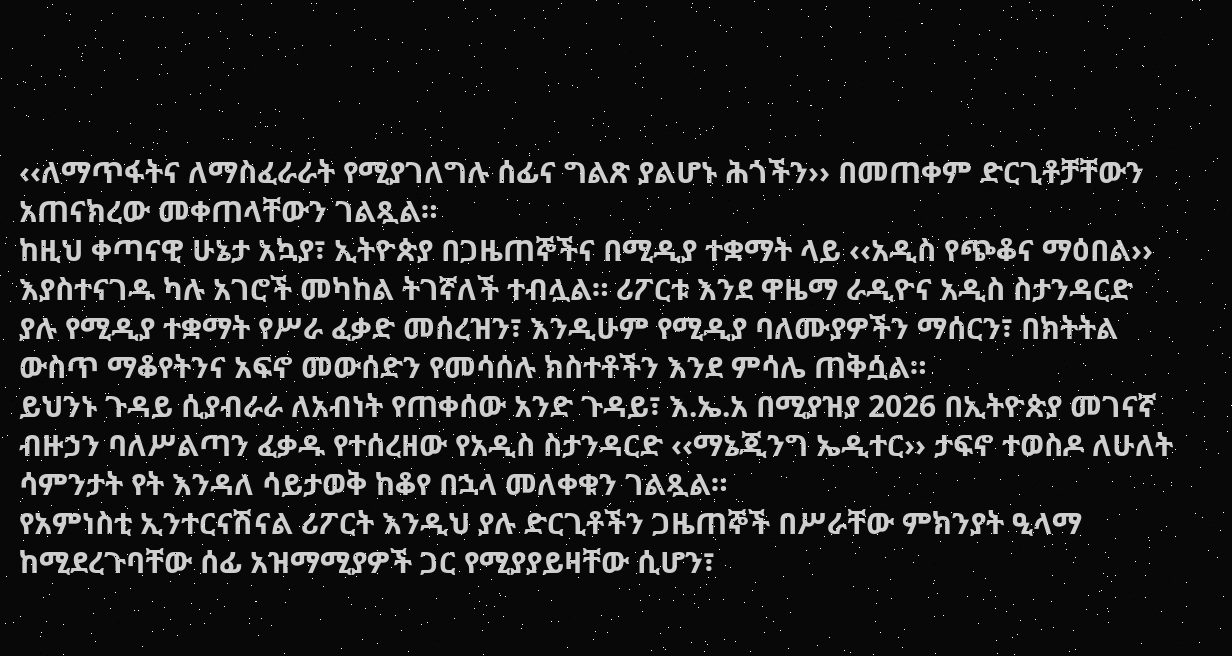‹‹ለማጥፋትና ለማስፈራራት የሚያገለግሉ ሰፊና ግልጽ ያልሆኑ ሕጎችን›› በመጠቀም ድርጊቶቻቸውን አጠናክረው መቀጠላቸውን ገልጿል።
ከዚህ ቀጣናዊ ሁኔታ አኳያ፣ ኢትዮጵያ በጋዜጠኞችና በሚዲያ ተቋማት ላይ ‹‹አዲስ የጭቆና ማዕበል›› እያስተናገዱ ካሉ አገሮች መካከል ትገኛለች ተብሏል። ሪፖርቱ እንደ ዋዜማ ራዲዮና አዲስ ስታንዳርድ ያሉ የሚዲያ ተቋማት የሥራ ፈቃድ መሰረዝን፣ እንዲሁም የሚዲያ ባለሙያዎችን ማሰርን፣ በክትትል ውስጥ ማቆየትንና አፍኖ መውሰድን የመሳሰሉ ክስተቶችን እንደ ምሳሌ ጠቅሷል።
ይህንኑ ጉዳይ ሲያብራራ ለአብነት የጠቀሰው አንድ ጉዳይ፣ እ.ኤ.አ በሚያዝያ 2026 በኢትዮጵያ መገናኛ ብዙኃን ባለሥልጣን ፈቃዱ የተሰረዘው የአዲስ ስታንዳርድ ‹‹ማኔጂንግ ኤዲተር›› ታፍኖ ተወስዶ ለሁለት ሳምንታት የት እንዳለ ሳይታወቅ ከቆየ በኋላ መለቀቁን ገልጿል።
የአምነስቲ ኢንተርናሽናል ሪፖርት እንዲህ ያሉ ድርጊቶችን ጋዜጠኞች በሥራቸው ምክንያት ዒላማ ከሚደረጉባቸው ሰፊ አዝማሚያዎች ጋር የሚያያይዛቸው ሲሆን፣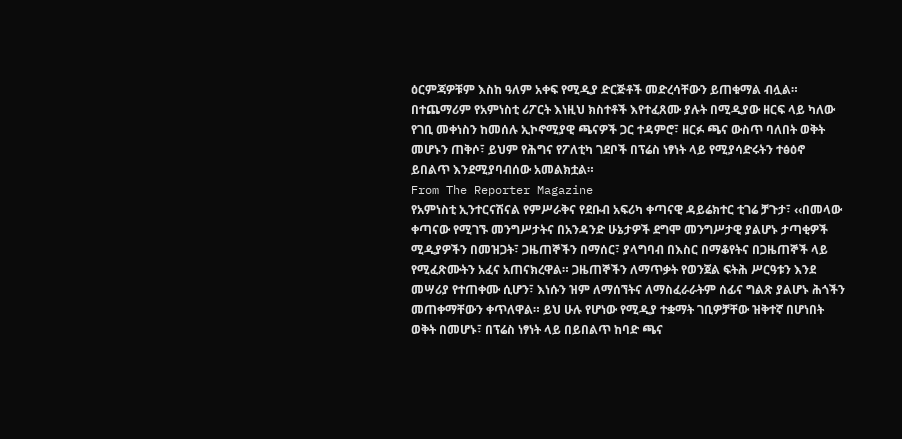ዕርምጃዎቹም እስከ ዓለም አቀፍ የሚዲያ ድርጅቶች መድረሳቸውን ይጠቁማል ብሏል።
በተጨማሪም የአምነስቲ ሪፖርት እነዚህ ክስተቶች እየተፈጸሙ ያሉት በሚዲያው ዘርፍ ላይ ካለው የገቢ መቀነስን ከመሰሉ ኢኮኖሚያዊ ጫናዎች ጋር ተዳምሮ፣ ዘርፉ ጫና ውስጥ ባለበት ወቅት መሆኑን ጠቅሶ፣ ይህም የሕግና የፖለቲካ ገደቦች በፕሬስ ነፃነት ላይ የሚያሳድሩትን ተፅዕኖ ይበልጥ እንደሚያባብሰው አመልክቷል።
From The Reporter Magazine
የአምነስቲ ኢንተርናሽናል የምሥራቅና የደቡብ አፍሪካ ቀጣናዊ ዳይሬክተር ቲገሬ ቻጉታ፣ ‹‹በመላው ቀጣናው የሚገኙ መንግሥታትና በአንዳንድ ሁኔታዎች ደግሞ መንግሥታዊ ያልሆኑ ታጣቂዎች ሚዲያዎችን በመዝጋት፣ ጋዜጠኞችን በማሰር፣ ያላግባብ በእስር በማቆየትና በጋዜጠኞች ላይ የሚፈጽሙትን አፈና አጠናክረዋል። ጋዜጠኞችን ለማጥቃት የወንጀል ፍትሕ ሥርዓቱን እንደ መሣሪያ የተጠቀሙ ሲሆን፣ እነሱን ዝም ለማሰኘትና ለማስፈራራትም ሰፊና ግልጽ ያልሆኑ ሕጎችን መጠቀማቸውን ቀጥለዋል። ይህ ሁሉ የሆነው የሚዲያ ተቋማት ገቢዎቻቸው ዝቅተኛ በሆነበት ወቅት በመሆኑ፣ በፕሬስ ነፃነት ላይ በይበልጥ ከባድ ጫና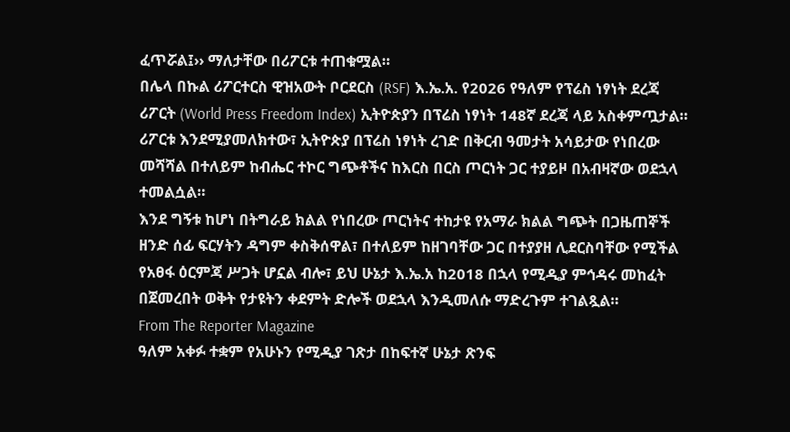ፈጥሯል፤›› ማለታቸው በሪፖርቱ ተጠቁሟል።
በሌላ በኩል ሪፖርተርስ ዊዝአውት ቦርደርስ (RSF) እ.ኤ.አ. የ2026 የዓለም የፕሬስ ነፃነት ደረጃ ሪፖርት (World Press Freedom Index) ኢትዮጵያን በፕሬስ ነፃነት 148ኛ ደረጃ ላይ አስቀምጧታል። ሪፖርቱ እንደሚያመለክተው፣ ኢትዮጵያ በፕሬስ ነፃነት ረገድ በቅርብ ዓመታት አሳይታው የነበረው መሻሻል በተለይም ከብሔር ተኮር ግጭቶችና ከእርስ በርስ ጦርነት ጋር ተያይዞ በአብዛኛው ወደኋላ ተመልሷል።
እንደ ግኝቱ ከሆነ በትግራይ ክልል የነበረው ጦርነትና ተከታዩ የአማራ ክልል ግጭት በጋዜጠኞች ዘንድ ሰፊ ፍርሃትን ዳግም ቀስቅሰዋል፣ በተለይም ከዘገባቸው ጋር በተያያዘ ሊደርስባቸው የሚችል የአፀፋ ዕርምጃ ሥጋት ሆኗል ብሎ፣ ይህ ሁኔታ እ.ኤ.አ ከ2018 በኋላ የሚዲያ ምኅዳሩ መከፈት በጀመረበት ወቅት የታዩትን ቀደምት ድሎች ወደኋላ እንዲመለሱ ማድረጉም ተገልጿል።
From The Reporter Magazine
ዓለም አቀፉ ተቋም የአሁኑን የሚዲያ ገጽታ በከፍተኛ ሁኔታ ጽንፍ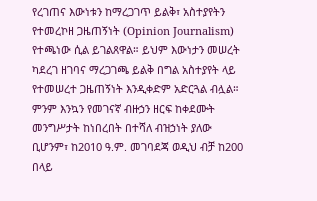የረገጠና እውነቱን ከማረጋገጥ ይልቅ፣ አስተያየትን የተመረኮዘ ጋዜጠኝነት (Opinion Journalism) የተጫነው ሲል ይገልጸዋል። ይህም እውነታን መሠረት ካደረገ ዘገባና ማረጋገጫ ይልቅ በግል አስተያየት ላይ የተመሠረተ ጋዜጠኝነት እንዲቀድም አድርጓል ብሏል።
ምንም እንኳን የመገናኛ ብዙኃን ዘርፍ ከቀደሙት መንግሥታት ከነበረበት በተሻለ ብዝኃነት ያለው ቢሆንም፣ ከ2010 ዓ.ም. መገባደጃ ወዲህ ብቻ ከ200 በላይ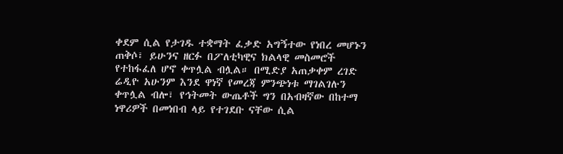ቀደም ሲል የታገዱ ተቋማት ፈቃድ አግኝተው የነበረ መሆኑን ጠቅሶ፣ ይሁንና ዘርፉ በፖለቲካዊና ክልላዊ መስመሮች የተከፋፈለ ሆኖ ቀጥሏል ብሏል። በሚድያ አጠቃቀም ረገድ ሬዲዮ አሁንም እንደ ዋነኛ የመረጃ ምንጭነቱ ማገልገሉን ቀጥሏል ብሎ፣ የኅትመት ውጤቶች ግን በአብዛኛው በከተማ ነዋሪዎች በመነበብ ላይ የተገደቡ ናቸው ሲል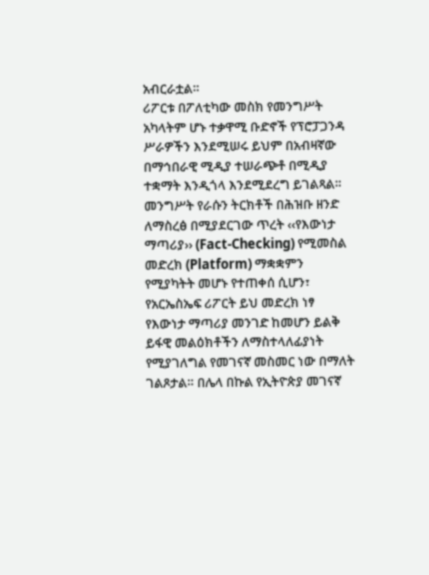አብርራቷል።
ሪፖርቱ በፖለቲካው መስክ የመንግሥት አካላትም ሆኑ ተቃዋሚ ቡድኖች የፕሮፓጋንዳ ሥራዎችን እንደሚሠሩ ይህም በአብዛኛው በማኅበራዊ ሚዲያ ተሠራጭቶ በሚዲያ ተቋማት እንዲጎላ እንደሚደረግ ይገልጻል።
መንግሥት የራሱን ትርክቶች በሕዝቡ ዘንድ ለማስረፅ በሚያደርገው ጥረት ‹‹የእውነታ ማጣሪያ›› (Fact-Checking) የሚመስል መድረክ (Platform) ማቋቋምን የሚያካትት መሆኑ የተጠቀሰ ሲሆን፣ የአርኤስኤፍ ሪፖርት ይህ መድረክ ነፃ የእውነታ ማጣሪያ መንገድ ከመሆን ይልቅ ይፋዊ መልዕክቶችን ለማስተላለፊያነት የሚያገለግል የመገናኛ መስመር ነው በማለት ገልጾታል። በሌላ በኩል የኢትዮጵያ መገናኛ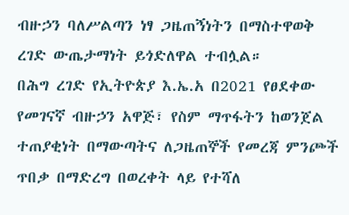ብዙኃን ባለሥልጣን ነፃ ጋዜጠኝነትን በማስተዋወቅ ረገድ ውጤታማነት ይጎድለዋል ተብሏል።
በሕግ ረገድ የኢትዮጵያ እ.ኤ.አ በ2021 የፀደቀው የመገናኛ ብዙኃን አዋጅ፣ የስም ማጥፋትን ከወንጀል ተጠያቂነት በማውጣትና ለጋዜጠኞች የመረጃ ምንጮች ጥበቃ በማድረግ በወረቀት ላይ የተሻለ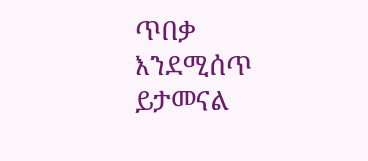ጥበቃ እንደሚሰጥ ይታመናል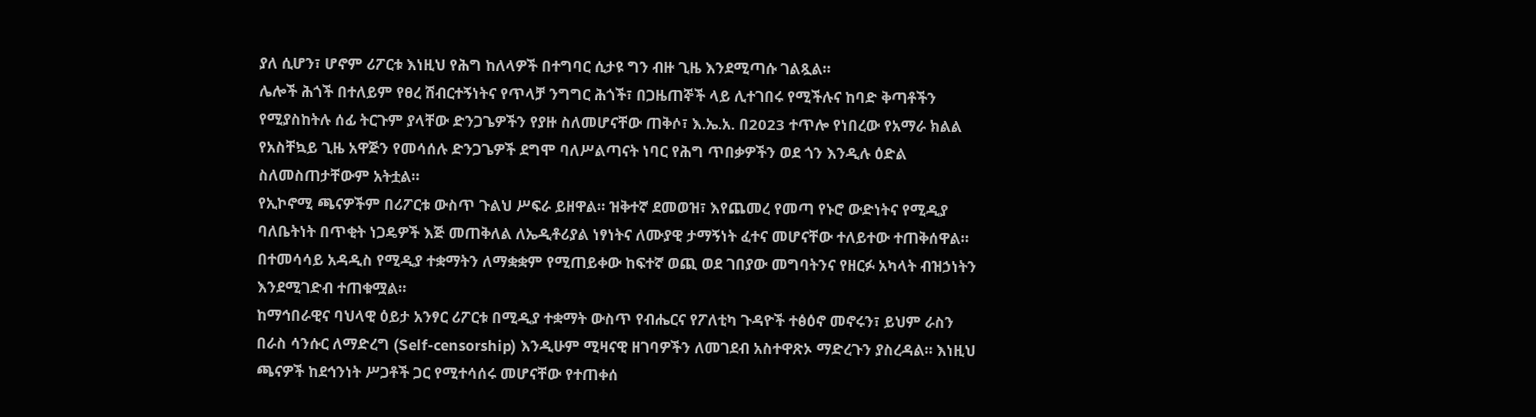ያለ ሲሆን፣ ሆኖም ሪፖርቱ እነዚህ የሕግ ከለላዎች በተግባር ሲታዩ ግን ብዙ ጊዜ እንደሚጣሱ ገልጿል።
ሌሎች ሕጎች በተለይም የፀረ ሽብርተኝነትና የጥላቻ ንግግር ሕጎች፣ በጋዜጠኞች ላይ ሊተገበሩ የሚችሉና ከባድ ቅጣቶችን የሚያስከትሉ ሰፊ ትርጉም ያላቸው ድንጋጌዎችን የያዙ ስለመሆናቸው ጠቅሶ፣ እ.ኤ.አ. በ2023 ተጥሎ የነበረው የአማራ ክልል የአስቸኳይ ጊዜ አዋጅን የመሳሰሉ ድንጋጌዎች ደግሞ ባለሥልጣናት ነባር የሕግ ጥበቃዎችን ወደ ጎን እንዲሉ ዕድል ስለመስጠታቸውም አትቷል።
የኢኮኖሚ ጫናዎችም በሪፖርቱ ውስጥ ጉልህ ሥፍራ ይዘዋል። ዝቅተኛ ደመወዝ፣ እየጨመረ የመጣ የኑሮ ውድነትና የሚዲያ ባለቤትነት በጥቂት ነጋዴዎች እጅ መጠቅለል ለኤዲቶሪያል ነፃነትና ለሙያዊ ታማኝነት ፈተና መሆናቸው ተለይተው ተጠቅሰዋል። በተመሳሳይ አዳዲስ የሚዲያ ተቋማትን ለማቋቋም የሚጠይቀው ከፍተኛ ወጪ ወደ ገበያው መግባትንና የዘርፉ አካላት ብዝኃነትን እንደሚገድብ ተጠቁሟል።
ከማኅበራዊና ባህላዊ ዕይታ አንፃር ሪፖርቱ በሚዲያ ተቋማት ውስጥ የብሔርና የፖለቲካ ጉዳዮች ተፅዕኖ መኖሩን፣ ይህም ራስን በራስ ሳንሱር ለማድረግ (Self-censorship) እንዲሁም ሚዛናዊ ዘገባዎችን ለመገደብ አስተዋጽኦ ማድረጉን ያስረዳል። እነዚህ ጫናዎች ከደኅንነት ሥጋቶች ጋር የሚተሳሰሩ መሆናቸው የተጠቀሰ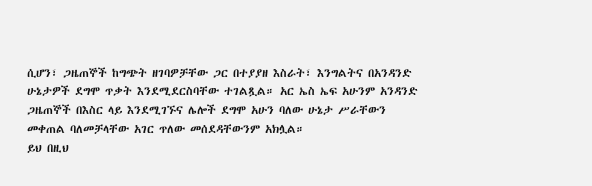ሲሆን፣ ጋዜጠኞች ከግጭት ዘገባዎቻቸው ጋር በተያያዘ እስራት፣ እንግልትና በአንዳንድ ሁኔታዎች ደግሞ ጥቃት እንደሚደርስባቸው ተገልጿል። አር ኤስ ኤፍ አሁንም አንዳንድ ጋዜጠኞች በእስር ላይ እንደሚገኙና ሌሎች ደግሞ አሁን ባለው ሁኔታ ሥራቸውን መቀጠል ባለመቻላቸው አገር ጥለው መሰደዳቸውንም አክሏል።
ይህ በዚህ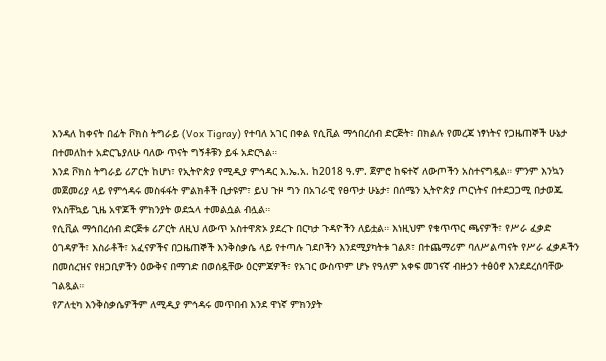እንዳለ ከቀናት በፊት ቮክስ ትግራይ (Vox Tigray) የተባለ አገር በቀል የሲቪል ማኅበረሰብ ድርጅት፣ በክልሉ የመረጃ ነፃነትና የጋዜጠኞች ሁኔታ በተመለከተ አድርጌያለሁ ባለው ጥናት ግኝቶቹን ይፋ አድርጓል።
እንደ ቮክስ ትግራይ ሪፖርት ከሆነ፣ የኢትዮጵያ የሚዲያ ምኅዳር እ.ኤ.አ. ከ2018 ዓ.ም. ጀምሮ ከፍተኛ ለውጦችን አስተናግዷል። ምንም እንኳን መጀመሪያ ላይ የምኅዳሩ መስፋፋት ምልክቶች ቢታዩም፣ ይህ ጉዞ ግን በአገራዊ የፀጥታ ሁኔታ፣ በሰሜን ኢትዮጵያ ጦርነትና በተደጋጋሚ በታወጁ የአስቸኳይ ጊዜ አዋጆች ምክንያት ወደኋላ ተመልሷል ብሏል።
የሲቪል ማኅበረሰብ ድርጅቱ ሪፖርት ለዚህ ለውጥ አስተዋጽኦ ያደረጉ በርካታ ጉዳዮችን ለይቷል። እነዚህም የቁጥጥር ጫናዎች፣ የሥራ ፈቃድ ዕገዳዎች፣ እስራቶች፣ አፈናዎችና በጋዜጠኞች እንቅስቃሴ ላይ የተጣሉ ገደቦችን እንደሚያካትቱ ገልጾ፣ በተጨማሪም ባለሥልጣናት የሥራ ፈቃዶችን በመሰረዝና የዘጋቢዎችን ዕውቅና በማገድ በወሰዷቸው ዕርምጃዎች፣ የአገር ውስጥም ሆኑ የዓለም አቀፍ መገናኛ ብዙኃን ተፅዕኖ እንደደረሰባቸው ገልጿል።
የፖለቲካ እንቅስቃሴዎችም ለሚዲያ ምኅዳሩ መጥበብ እንደ ዋነኛ ምክንያት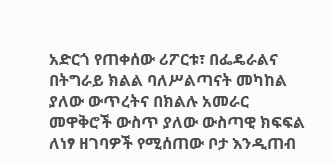አድርጎ የጠቀሰው ሪፖርቱ፣ በፌዴራልና በትግራይ ክልል ባለሥልጣናት መካከል ያለው ውጥረትና በክልሉ አመራር መዋቅሮች ውስጥ ያለው ውስጣዊ ክፍፍል ለነፃ ዘገባዎች የሚሰጠው ቦታ እንዲጠብ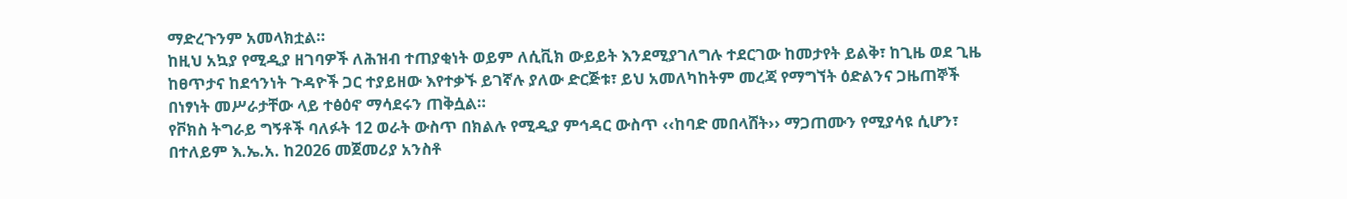ማድረጉንም አመላክቷል።
ከዚህ አኳያ የሚዲያ ዘገባዎች ለሕዝብ ተጠያቂነት ወይም ለሲቪክ ውይይት እንደሚያገለግሉ ተደርገው ከመታየት ይልቅ፣ ከጊዜ ወደ ጊዜ ከፀጥታና ከደኅንነት ጉዳዮች ጋር ተያይዘው እየተቃኙ ይገኛሉ ያለው ድርጅቱ፣ ይህ አመለካከትም መረጃ የማግኘት ዕድልንና ጋዜጠኞች በነፃነት መሥራታቸው ላይ ተፅዕኖ ማሳደሩን ጠቅሷል።
የቮክስ ትግራይ ግኝቶች ባለፉት 12 ወራት ውስጥ በክልሉ የሚዲያ ምኅዳር ውስጥ ‹‹ከባድ መበላሸት›› ማጋጠሙን የሚያሳዩ ሲሆን፣ በተለይም እ.ኤ.አ. ከ2026 መጀመሪያ አንስቶ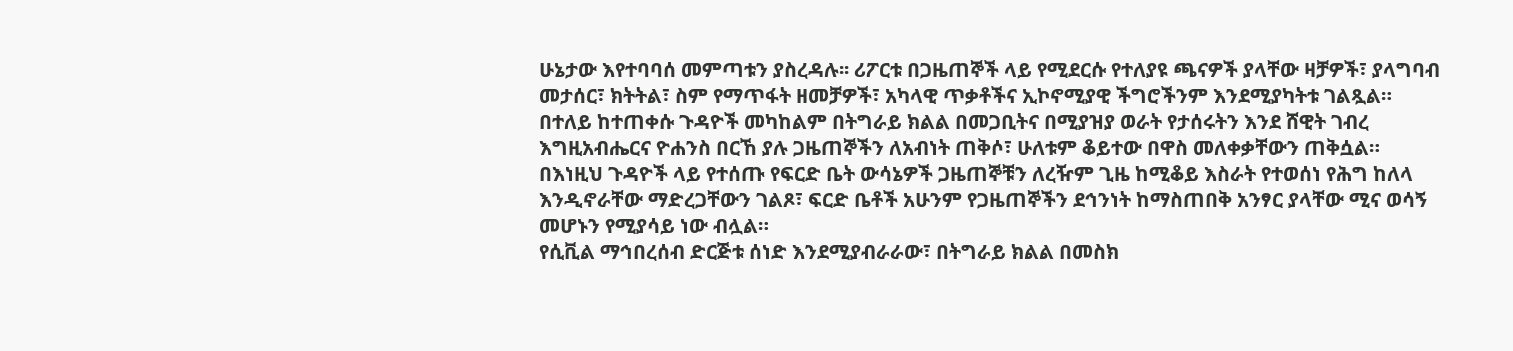ሁኔታው እየተባባሰ መምጣቱን ያስረዳሉ፡፡ ሪፖርቱ በጋዜጠኞች ላይ የሚደርሱ የተለያዩ ጫናዎች ያላቸው ዛቻዎች፣ ያላግባብ መታሰር፣ ክትትል፣ ስም የማጥፋት ዘመቻዎች፣ አካላዊ ጥቃቶችና ኢኮኖሚያዊ ችግሮችንም እንደሚያካትቱ ገልጿል።
በተለይ ከተጠቀሱ ጉዳዮች መካከልም በትግራይ ክልል በመጋቢትና በሚያዝያ ወራት የታሰሩትን እንደ ሸዊት ገብረ እግዚአብሔርና ዮሐንስ በርኸ ያሉ ጋዜጠኞችን ለአብነት ጠቅሶ፣ ሁለቱም ቆይተው በዋስ መለቀቃቸውን ጠቅሷል።
በእነዚህ ጉዳዮች ላይ የተሰጡ የፍርድ ቤት ውሳኔዎች ጋዜጠኞቹን ለረዥም ጊዜ ከሚቆይ እስራት የተወሰነ የሕግ ከለላ እንዲኖራቸው ማድረጋቸውን ገልጾ፣ ፍርድ ቤቶች አሁንም የጋዜጠኞችን ደኅንነት ከማስጠበቅ አንፃር ያላቸው ሚና ወሳኝ መሆኑን የሚያሳይ ነው ብሏል።
የሲቪል ማኅበረሰብ ድርጅቱ ሰነድ እንደሚያብራራው፣ በትግራይ ክልል በመስክ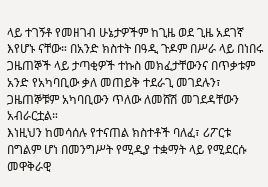ላይ ተገኝቶ የመዘገብ ሁኔታዎችም ከጊዜ ወደ ጊዜ አደገኛ እየሆኑ ናቸው። በአንድ ክስተት በዓዲ ጉዶም በሥራ ላይ በነበሩ ጋዜጠኞች ላይ ታጣቂዎች ተኩስ መክፈታቸውንና በጥቃቱም አንድ የአካባቢው ቃለ መጠይቅ ተደራጊ መገደሉን፣ ጋዜጠኞቹም አካባቢውን ጥለው ለመሸሽ መገደዳቸውን አብራርቷል።
እነዚህን ከመሳሰሉ የተናጠል ክስተቶች ባለፈ፣ ሪፖርቱ በግልም ሆነ በመንግሥት የሚዲያ ተቋማት ላይ የሚደርሱ መዋቅራዊ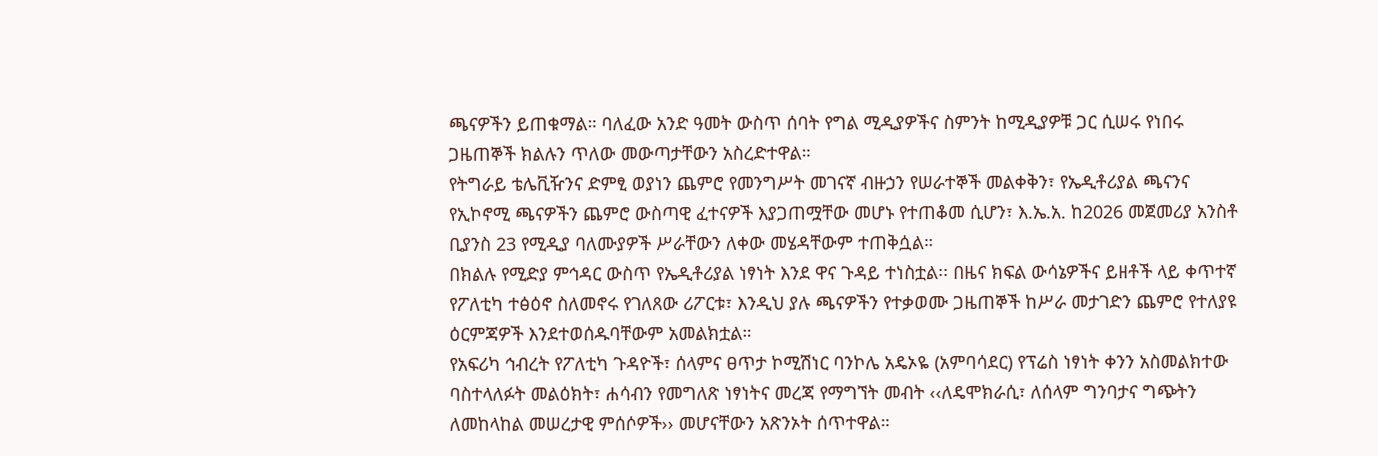ጫናዎችን ይጠቁማል። ባለፈው አንድ ዓመት ውስጥ ሰባት የግል ሚዲያዎችና ስምንት ከሚዲያዎቹ ጋር ሲሠሩ የነበሩ ጋዜጠኞች ክልሉን ጥለው መውጣታቸውን አስረድተዋል።
የትግራይ ቴሌቪዥንና ድምፂ ወያነን ጨምሮ የመንግሥት መገናኛ ብዙኃን የሠራተኞች መልቀቅን፣ የኤዲቶሪያል ጫናንና የኢኮኖሚ ጫናዎችን ጨምሮ ውስጣዊ ፈተናዎች እያጋጠሟቸው መሆኑ የተጠቆመ ሲሆን፣ እ.ኤ.አ. ከ2026 መጀመሪያ አንስቶ ቢያንስ 23 የሚዲያ ባለሙያዎች ሥራቸውን ለቀው መሄዳቸውም ተጠቅሷል።
በክልሉ የሚድያ ምኅዳር ውስጥ የኤዲቶሪያል ነፃነት እንደ ዋና ጉዳይ ተነስቷል፡፡ በዜና ክፍል ውሳኔዎችና ይዘቶች ላይ ቀጥተኛ የፖለቲካ ተፅዕኖ ስለመኖሩ የገለጸው ሪፖርቱ፣ እንዲህ ያሉ ጫናዎችን የተቃወሙ ጋዜጠኞች ከሥራ መታገድን ጨምሮ የተለያዩ ዕርምጃዎች እንደተወሰዱባቸውም አመልክቷል።
የአፍሪካ ኅብረት የፖለቲካ ጉዳዮች፣ ሰላምና ፀጥታ ኮሚሽነር ባንኮሌ አዴኦዬ (አምባሳደር) የፕሬስ ነፃነት ቀንን አስመልክተው ባስተላለፉት መልዕክት፣ ሐሳብን የመግለጽ ነፃነትና መረጃ የማግኘት መብት ‹‹ለዴሞክራሲ፣ ለሰላም ግንባታና ግጭትን ለመከላከል መሠረታዊ ምሰሶዎች›› መሆናቸውን አጽንኦት ሰጥተዋል።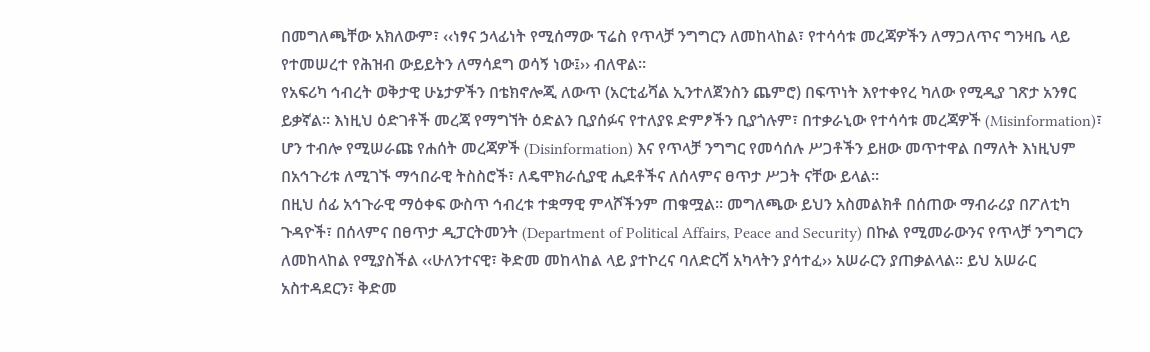በመግለጫቸው አክለውም፣ ‹‹ነፃና ኃላፊነት የሚሰማው ፕሬስ የጥላቻ ንግግርን ለመከላከል፣ የተሳሳቱ መረጃዎችን ለማጋለጥና ግንዛቤ ላይ የተመሠረተ የሕዝብ ውይይትን ለማሳደግ ወሳኝ ነው፤›› ብለዋል።
የአፍሪካ ኅብረት ወቅታዊ ሁኔታዎችን በቴክኖሎጂ ለውጥ (አርቲፊሻል ኢንተለጀንስን ጨምሮ) በፍጥነት እየተቀየረ ካለው የሚዲያ ገጽታ አንፃር ይቃኛል። እነዚህ ዕድገቶች መረጃ የማግኘት ዕድልን ቢያሰፉና የተለያዩ ድምፆችን ቢያጎሉም፣ በተቃራኒው የተሳሳቱ መረጃዎች (Misinformation)፣ ሆን ተብሎ የሚሠራጩ የሐሰት መረጃዎች (Disinformation) እና የጥላቻ ንግግር የመሳሰሉ ሥጋቶችን ይዘው መጥተዋል በማለት እነዚህም በአኅጉሪቱ ለሚገኙ ማኅበራዊ ትስስሮች፣ ለዴሞክራሲያዊ ሒደቶችና ለሰላምና ፀጥታ ሥጋት ናቸው ይላል።
በዚህ ሰፊ አኅጉራዊ ማዕቀፍ ውስጥ ኅብረቱ ተቋማዊ ምላሾችንም ጠቁሟል። መግለጫው ይህን አስመልክቶ በሰጠው ማብራሪያ በፖለቲካ ጉዳዮች፣ በሰላምና በፀጥታ ዲፓርትመንት (Department of Political Affairs, Peace and Security) በኩል የሚመራውንና የጥላቻ ንግግርን ለመከላከል የሚያስችል ‹‹ሁለንተናዊ፣ ቅድመ መከላከል ላይ ያተኮረና ባለድርሻ አካላትን ያሳተፈ›› አሠራርን ያጠቃልላል። ይህ አሠራር አስተዳደርን፣ ቅድመ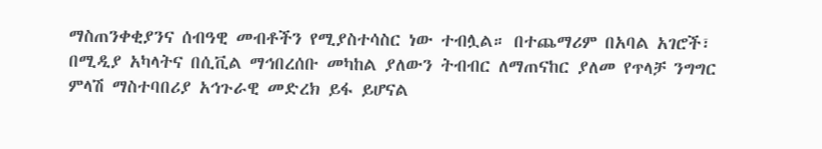ማስጠንቀቂያንና ሰብዓዊ መብቶችን የሚያስተሳስር ነው ተብሏል። በተጨማሪም በአባል አገሮች፣ በሚዲያ አካላትና በሲቪል ማኅበረሰቡ መካከል ያለውን ትብብር ለማጠናከር ያለመ የጥላቻ ንግግር ምላሽ ማስተባበሪያ አኅጉራዊ መድረክ ይፋ ይሆናል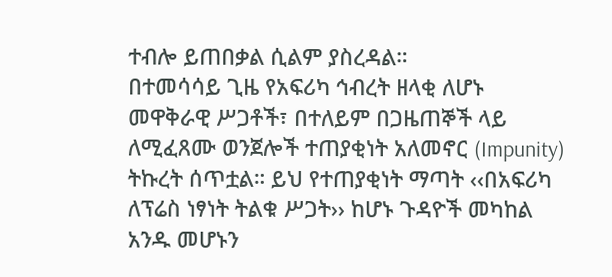ተብሎ ይጠበቃል ሲልም ያስረዳል።
በተመሳሳይ ጊዜ የአፍሪካ ኅብረት ዘላቂ ለሆኑ መዋቅራዊ ሥጋቶች፣ በተለይም በጋዜጠኞች ላይ ለሚፈጸሙ ወንጀሎች ተጠያቂነት አለመኖር (Impunity) ትኩረት ሰጥቷል። ይህ የተጠያቂነት ማጣት ‹‹በአፍሪካ ለፕሬስ ነፃነት ትልቁ ሥጋት›› ከሆኑ ጉዳዮች መካከል አንዱ መሆኑን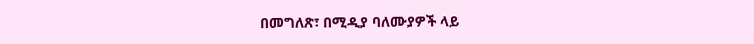በመግለጽ፣ በሚዲያ ባለሙያዎች ላይ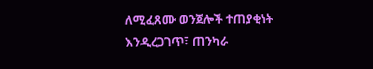ለሚፈጸሙ ወንጀሎች ተጠያቂነት እንዲረጋገጥ፣ ጠንካራ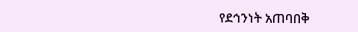የደኅንነት አጠባበቅ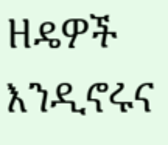ዘዴዎች እንዲኖሩና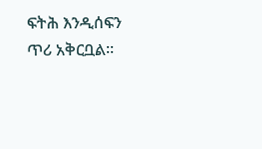ፍትሕ እንዲሰፍን ጥሪ አቅርቧል።